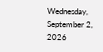Wednesday, September 2, 2026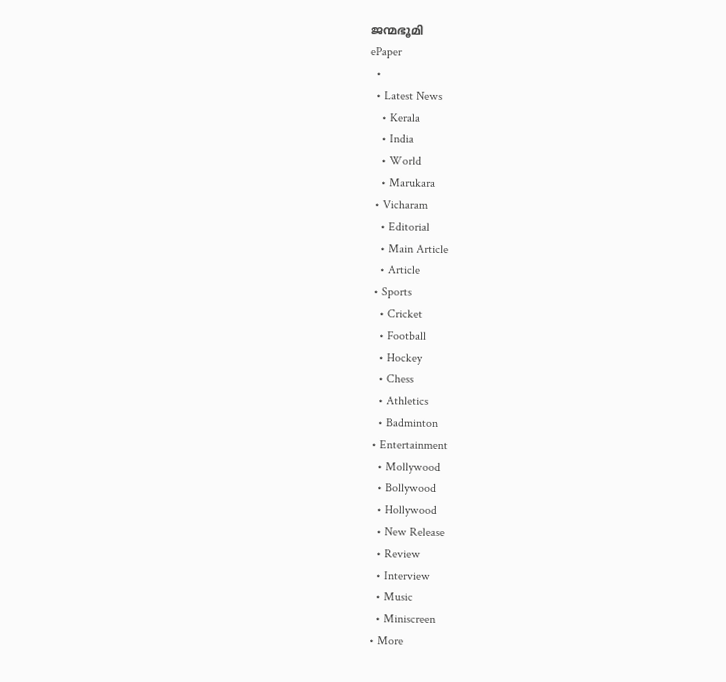ജന്മഭൂമി
ePaper
  •
  • Latest News
    • Kerala
    • India
    • World
    • Marukara
  • Vicharam
    • Editorial
    • Main Article
    • Article
  • Sports
    • Cricket
    • Football
    • Hockey
    • Chess
    • Athletics
    • Badminton
  • Entertainment
    • Mollywood
    • Bollywood
    • Hollywood
    • New Release
    • Review
    • Interview
    • Music
    • Miniscreen
  • More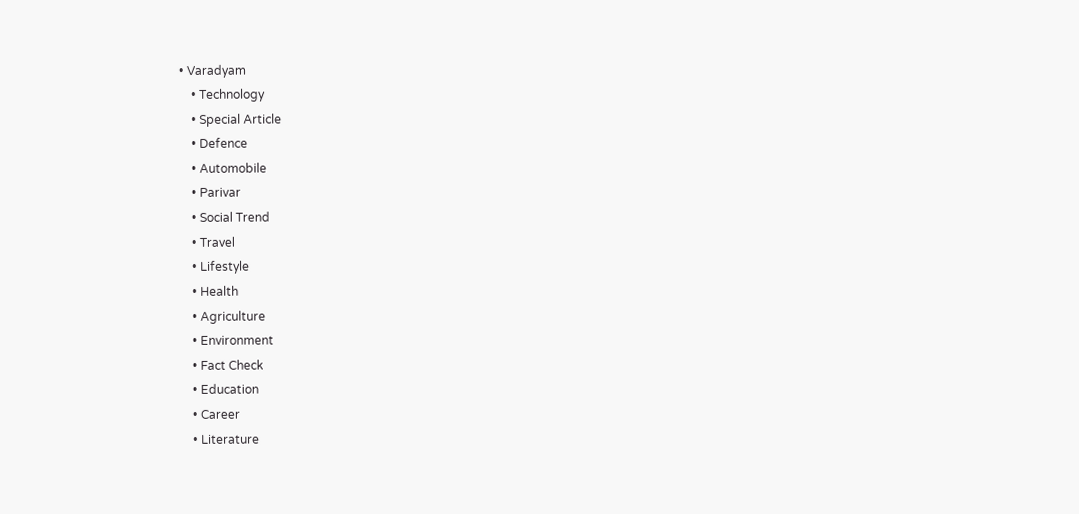• Varadyam
    • Technology
    • Special Article
    • Defence
    • Automobile
    • Parivar
    • Social Trend
    • Travel
    • Lifestyle
    • Health
    • Agriculture
    • Environment
    • Fact Check
    • Education
    • Career
    • Literature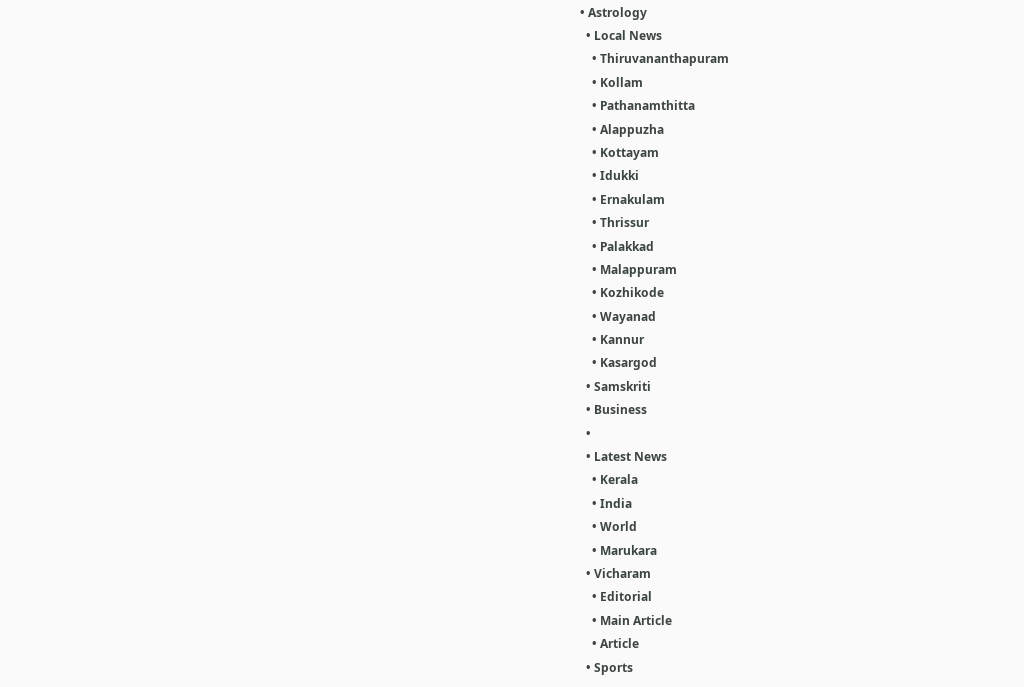• Astrology
  • Local News
    • Thiruvananthapuram
    • Kollam
    • Pathanamthitta
    • Alappuzha
    • Kottayam
    • Idukki
    • Ernakulam
    • Thrissur
    • Palakkad
    • Malappuram
    • Kozhikode
    • Wayanad
    • Kannur
    • Kasargod
  • Samskriti
  • Business
  •
  • Latest News
    • Kerala
    • India
    • World
    • Marukara
  • Vicharam
    • Editorial
    • Main Article
    • Article
  • Sports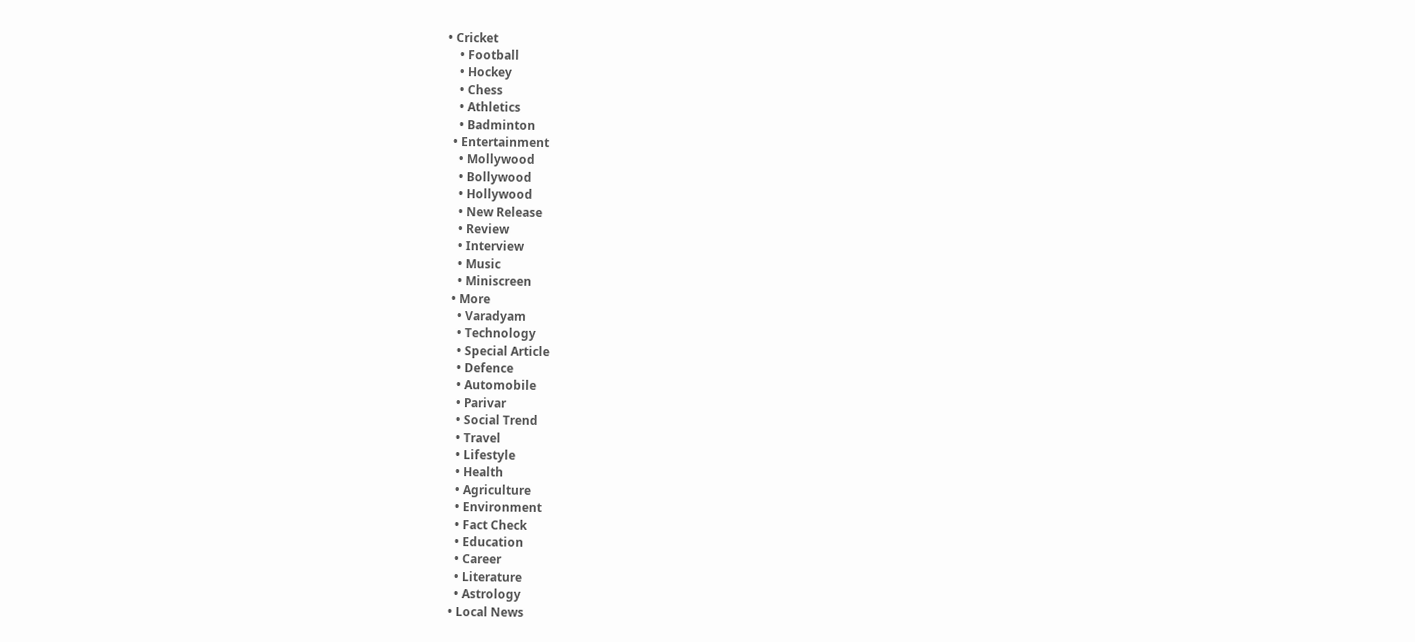• Cricket
    • Football
    • Hockey
    • Chess
    • Athletics
    • Badminton
  • Entertainment
    • Mollywood
    • Bollywood
    • Hollywood
    • New Release
    • Review
    • Interview
    • Music
    • Miniscreen
  • More
    • Varadyam
    • Technology
    • Special Article
    • Defence
    • Automobile
    • Parivar
    • Social Trend
    • Travel
    • Lifestyle
    • Health
    • Agriculture
    • Environment
    • Fact Check
    • Education
    • Career
    • Literature
    • Astrology
  • Local News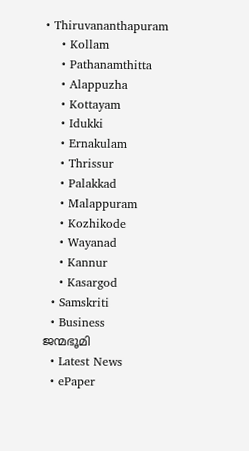• Thiruvananthapuram
    • Kollam
    • Pathanamthitta
    • Alappuzha
    • Kottayam
    • Idukki
    • Ernakulam
    • Thrissur
    • Palakkad
    • Malappuram
    • Kozhikode
    • Wayanad
    • Kannur
    • Kasargod
  • Samskriti
  • Business
ജന്മഭൂമി
  • Latest News
  • ePaper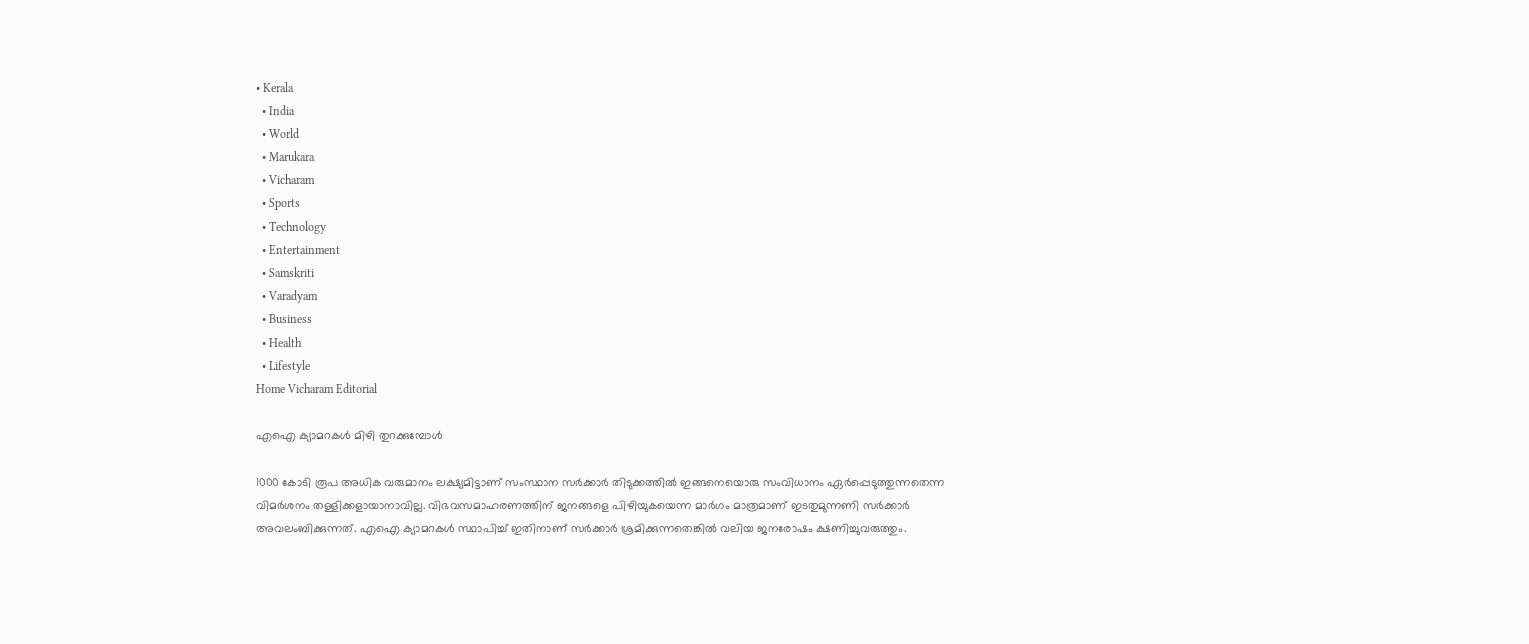• Kerala
  • India
  • World
  • Marukara
  • Vicharam
  • Sports
  • Technology
  • Entertainment
  • Samskriti
  • Varadyam
  • Business
  • Health
  • Lifestyle
Home Vicharam Editorial

എഐ ക്യാമറകള്‍ മിഴി തുറക്കുമ്പോള്‍

1000 കോടി രൂപ അധിക വരുമാനം ലക്ഷ്യമിട്ടാണ് സംസ്ഥാന സര്‍ക്കാര്‍ തിടുക്കത്തില്‍ ഇങ്ങനെയൊരു സംവിധാനം ഏര്‍പ്പെടുത്തുന്നതെന്ന വിമര്‍ശനം തള്ളിക്കളായാനാവില്ല. വിഭവസമാഹരണത്തിന് ജനങ്ങളെ പിഴിയുകയെന്ന മാര്‍ഗം മാത്രമാണ് ഇടതുമുന്നണി സര്‍ക്കാര്‍ അവലംബിക്കുന്നത്. എഐ ക്യാമറകള്‍ സ്ഥാപിച്ച് ഇതിനാണ് സര്‍ക്കാര്‍ ശ്രമിക്കുന്നതെങ്കില്‍ വലിയ ജനരോഷം ക്ഷണിച്ചുവരുത്തും.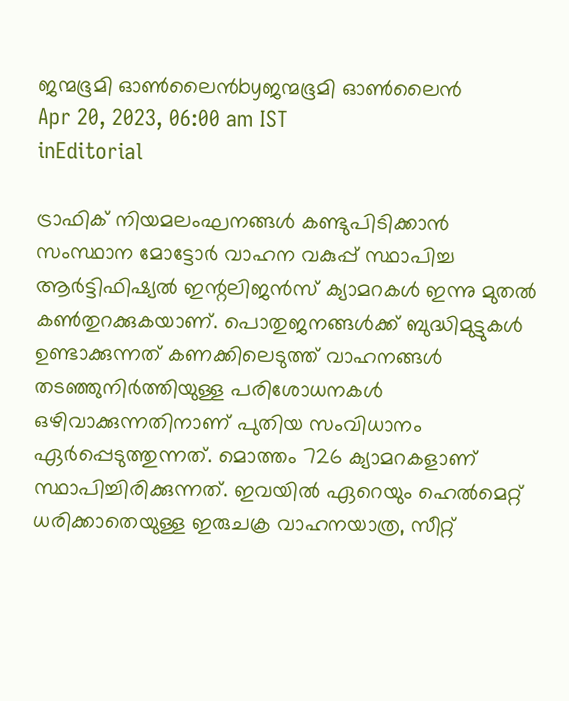ജന്മഭൂമി ഓണ്‍ലൈന്‍byജന്മഭൂമി ഓണ്‍ലൈന്‍
Apr 20, 2023, 06:00 am IST
inEditorial

ട്രാഫിക് നിയമലംഘനങ്ങള്‍ കണ്ടുപിടിക്കാന്‍ സംസ്ഥാന മോട്ടോര്‍ വാഹന വകുപ്പ് സ്ഥാപിച്ച ആര്‍ട്ടിഫിഷ്യല്‍ ഇന്റലിജന്‍സ് ക്യാമറകള്‍ ഇന്നു മുതല്‍ കണ്‍തുറക്കുകയാണ്. പൊതുജനങ്ങള്‍ക്ക് ബുദ്ധിമുട്ടുകള്‍ ഉണ്ടാക്കുന്നത് കണക്കിലെടുത്ത് വാഹനങ്ങള്‍ തടഞ്ഞുനിര്‍ത്തിയുള്ള പരിശോധനകള്‍ ഒഴിവാക്കുന്നതിനാണ് പുതിയ സംവിധാനം ഏര്‍പ്പെടുത്തുന്നത്. മൊത്തം 726 ക്യാമറകളാണ് സ്ഥാപിച്ചിരിക്കുന്നത്. ഇവയില്‍ ഏറെയും ഹെല്‍മെറ്റ് ധരിക്കാതെയുള്ള ഇരുചക്ര വാഹനയാത്ര, സീറ്റ്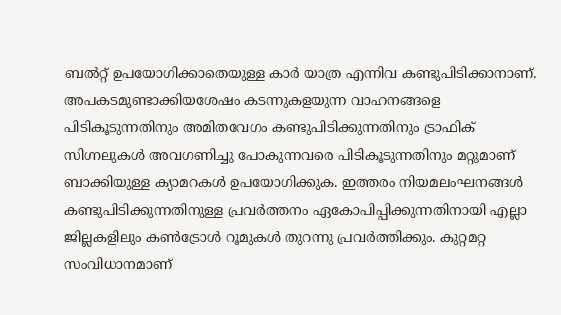ബല്‍റ്റ് ഉപയോഗിക്കാതെയുള്ള കാര്‍ യാത്ര എന്നിവ കണ്ടുപിടിക്കാനാണ്. അപകടമുണ്ടാക്കിയശേഷം കടന്നുകളയുന്ന വാഹനങ്ങളെ പിടികൂടുന്നതിനും അമിതവേഗം കണ്ടുപിടിക്കുന്നതിനും ട്രാഫിക് സിഗ്നലുകള്‍ അവഗണിച്ചു പോകുന്നവരെ പിടികൂടുന്നതിനും മറ്റുമാണ് ബാക്കിയുള്ള ക്യാമറകള്‍ ഉപയോഗിക്കുക. ഇത്തരം നിയമലംഘനങ്ങള്‍ കണ്ടുപിടിക്കുന്നതിനുള്ള പ്രവര്‍ത്തനം ഏകോപിപ്പിക്കുന്നതിനായി എല്ലാ ജില്ലകളിലും കണ്‍ട്രോള്‍ റൂമുകള്‍ തുറന്നു പ്രവര്‍ത്തിക്കും. കുറ്റമറ്റ സംവിധാനമാണ്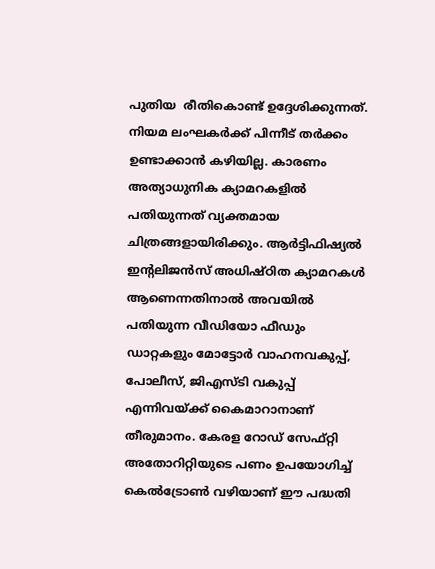പുതിയ  രീതികൊണ്ട് ഉദ്ദേശിക്കുന്നത്. നിയമ ലംഘകര്‍ക്ക് പിന്നീട് തര്‍ക്കം ഉണ്ടാക്കാന്‍ കഴിയില്ല. കാരണം അത്യാധുനിക ക്യാമറകളില്‍ പതിയുന്നത് വ്യക്തമായ ചിത്രങ്ങളായിരിക്കും. ആര്‍ട്ടിഫിഷ്യല്‍ ഇന്റലിജന്‍സ് അധിഷ്ഠിത ക്യാമറകള്‍ ആണെന്നതിനാല്‍ അവയില്‍ പതിയുന്ന വീഡിയോ ഫീഡും ഡാറ്റകളും മോട്ടോര്‍ വാഹനവകുപ്പ്, പോലീസ്, ജിഎസ്ടി വകുപ്പ് എന്നിവയ്‌ക്ക് കൈമാറാനാണ് തീരുമാനം. കേരള റോഡ് സേഫ്റ്റി അതോറിറ്റിയുടെ പണം ഉപയോഗിച്ച് കെല്‍ട്രോണ്‍ വഴിയാണ് ഈ പദ്ധതി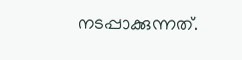നടപ്പാക്കുന്നത്.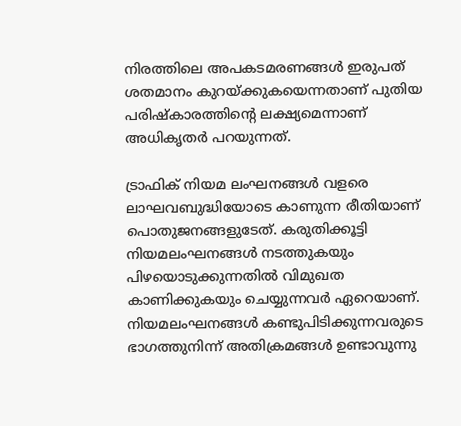നിരത്തിലെ അപകടമരണങ്ങള്‍ ഇരുപത് ശതമാനം കുറയ്‌ക്കുകയെന്നതാണ് പുതിയ പരിഷ്‌കാരത്തിന്റെ ലക്ഷ്യമെന്നാണ് അധികൃതര്‍ പറയുന്നത്.

ട്രാഫിക് നിയമ ലംഘനങ്ങള്‍ വളരെ ലാഘവബുദ്ധിയോടെ കാണുന്ന രീതിയാണ് പൊതുജനങ്ങളുടേത്. കരുതിക്കൂട്ടി നിയമലംഘനങ്ങള്‍ നടത്തുകയും പിഴയൊടുക്കുന്നതില്‍ വിമുഖത കാണിക്കുകയും ചെയ്യുന്നവര്‍ ഏറെയാണ്. നിയമലംഘനങ്ങള്‍ കണ്ടുപിടിക്കുന്നവരുടെ ഭാഗത്തുനിന്ന് അതിക്രമങ്ങള്‍ ഉണ്ടാവുന്നു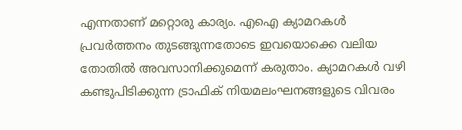എന്നതാണ് മറ്റൊരു കാര്യം. എഐ ക്യാമറകള്‍ പ്രവര്‍ത്തനം തുടങ്ങുന്നതോടെ ഇവയൊക്കെ വലിയ തോതില്‍ അവസാനിക്കുമെന്ന് കരുതാം. ക്യാമറകള്‍ വഴി കണ്ടുപിടിക്കുന്ന ട്രാഫിക് നിയമലംഘനങ്ങളുടെ വിവരം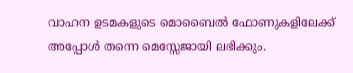വാഹന ഉടമകളുടെ മൊബൈല്‍ ഫോണുകളിലേക്ക് അപ്പോള്‍ തന്നെ മെസ്സേജായി ലഭിക്കും.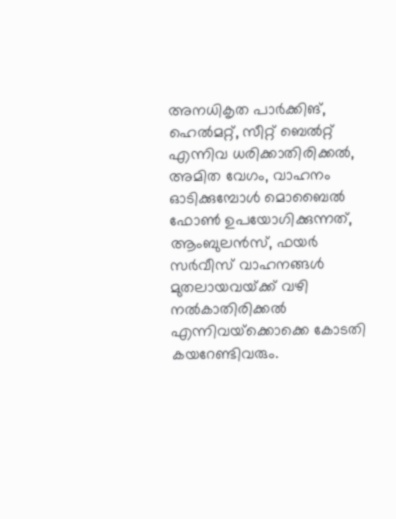അനധികൃത പാര്‍ക്കിങ്, ഹെല്‍മറ്റ്, സീറ്റ് ബെല്‍റ്റ് എന്നിവ ധരിക്കാതിരിക്കല്‍, അമിത വേഗം, വാഹനം ഓടിക്കുമ്പോള്‍ മൊബൈല്‍ ഫോണ്‍ ഉപയോഗിക്കുന്നത്, ആംബുലന്‍സ്, ഫയര്‍ സര്‍വീസ് വാഹനങ്ങള്‍ മുതലായവയ്‌ക്ക് വഴി നല്‍കാതിരിക്കല്‍ എന്നിവയ്‌ക്കൊക്കെ കോടതി കയറേണ്ടിവരും.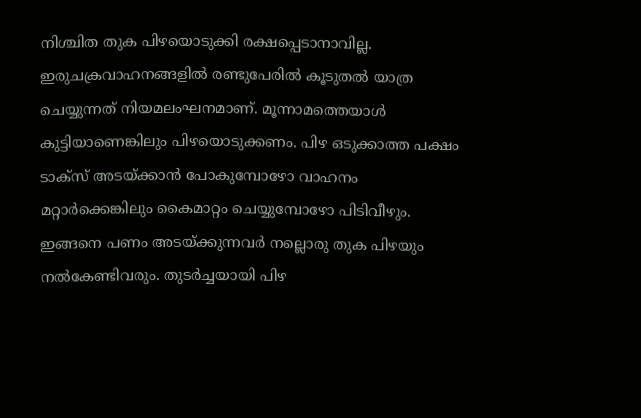നിശ്ചിത തുക പിഴയൊടുക്കി രക്ഷപ്പെടാനാവില്ല.  ഇരുചക്രവാഹനങ്ങളില്‍ രണ്ടുപേരില്‍ കൂടുതല്‍ യാത്ര ചെയ്യുന്നത് നിയമലംഘനമാണ്. മൂന്നാമത്തെയാള്‍ കുട്ടിയാണെങ്കിലും പിഴയൊടുക്കണം. പിഴ ഒടുക്കാത്ത പക്ഷം ടാക്‌സ് അടയ്‌ക്കാന്‍ പോകുമ്പോഴോ വാഹനം മറ്റാര്‍ക്കെങ്കിലും കൈമാറ്റം ചെയ്യുമ്പോഴോ പിടിവീഴും. ഇങ്ങനെ പണം അടയ്‌ക്കുന്നവര്‍ നല്ലൊരു തുക പിഴയും നല്‍കേണ്ടിവരും. തുടര്‍ച്ചയായി പിഴ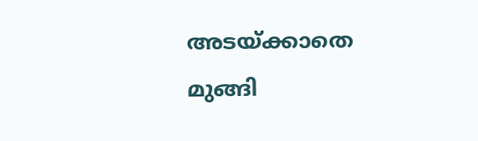അടയ്‌ക്കാതെ മുങ്ങി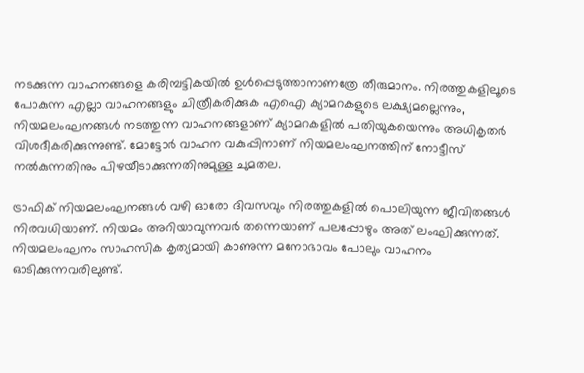നടക്കുന്ന വാഹനങ്ങളെ കരിമ്പട്ടികയില്‍ ഉള്‍പ്പെടുത്താനാണത്രേ തീരുമാനം. നിരത്തുകളിലൂടെ പോകുന്ന എല്ലാ വാഹനങ്ങളും ചിത്രീകരിക്കുക എഐ ക്യാമറകളുടെ ലക്ഷ്യമല്ലെന്നും, നിയമലംഘനങ്ങള്‍ നടത്തുന്ന വാഹനങ്ങളാണ് ക്യാമറകളില്‍ പതിയുകയെന്നും അധികൃതര്‍ വിശദീകരിക്കുന്നുണ്ട്. മോട്ടോര്‍ വാഹന വകുപ്പിനാണ് നിയമലംഘനത്തിന് നോട്ടീസ് നല്‍കുന്നതിനും പിഴയീടാക്കുന്നതിനുമുള്ള ചുമതല.

ട്രാഫിക് നിയമലംഘനങ്ങള്‍ വഴി ഓരോ ദിവസവും നിരത്തുകളില്‍ പൊലിയുന്ന ജീവിതങ്ങള്‍ നിരവധിയാണ്. നിയമം അറിയാവുന്നവര്‍ തന്നെയാണ് പലപ്പോഴും അത് ലംഘിക്കുന്നത്. നിയമലംഘനം സാഹസിക കൃത്യമായി കാണുന്ന മനോഭാവം പോലും വാഹനം ഓടിക്കുന്നവരിലുണ്ട്.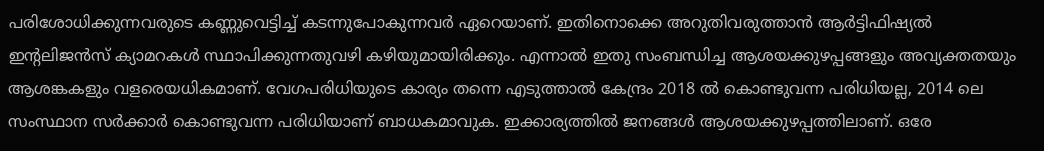പരിശോധിക്കുന്നവരുടെ കണ്ണുവെട്ടിച്ച് കടന്നുപോകുന്നവര്‍ ഏറെയാണ്. ഇതിനൊക്കെ അറുതിവരുത്താന്‍ ആര്‍ട്ടിഫിഷ്യല്‍ ഇന്റലിജന്‍സ് ക്യാമറകള്‍ സ്ഥാപിക്കുന്നതുവഴി കഴിയുമായിരിക്കും. എന്നാല്‍ ഇതു സംബന്ധിച്ച ആശയക്കുഴപ്പങ്ങളും അവ്യക്തതയും ആശങ്കകളും വളരെയധികമാണ്. വേഗപരിധിയുടെ കാര്യം തന്നെ എടുത്താല്‍ കേന്ദ്രം 2018 ല്‍ കൊണ്ടുവന്ന പരിധിയല്ല, 2014 ലെ സംസ്ഥാന സര്‍ക്കാര്‍ കൊണ്ടുവന്ന പരിധിയാണ് ബാധകമാവുക. ഇക്കാര്യത്തില്‍ ജനങ്ങള്‍ ആശയക്കുഴപ്പത്തിലാണ്. ഒരേ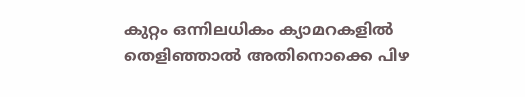കുറ്റം ഒന്നിലധികം ക്യാമറകളില്‍ തെളിഞ്ഞാല്‍ അതിനൊക്കെ പിഴ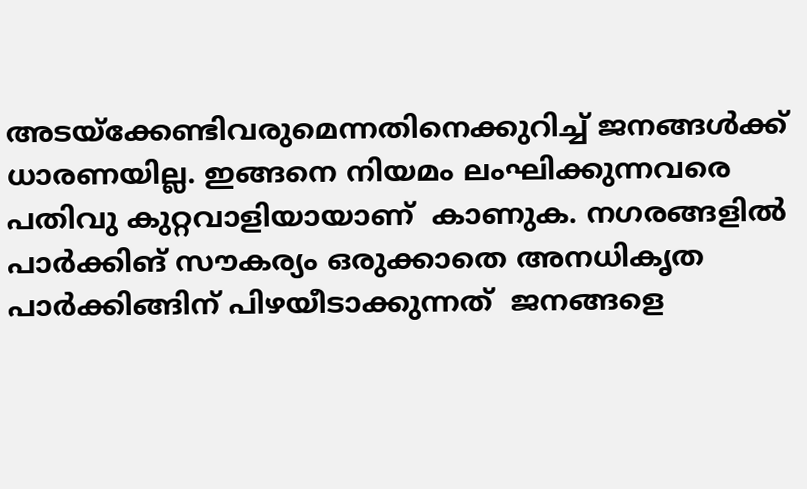അടയ്‌ക്കേണ്ടിവരുമെന്നതിനെക്കുറിച്ച് ജനങ്ങള്‍ക്ക് ധാരണയില്ല. ഇങ്ങനെ നിയമം ലംഘിക്കുന്നവരെ പതിവു കുറ്റവാളിയായാണ്  കാണുക. നഗരങ്ങളില്‍ പാര്‍ക്കിങ് സൗകര്യം ഒരുക്കാതെ അനധികൃത പാര്‍ക്കിങ്ങിന് പിഴയീടാക്കുന്നത്  ജനങ്ങളെ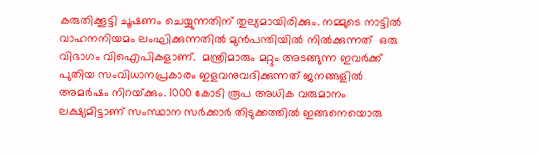കരുതിക്കൂട്ടി ചൂഷണം ചെയ്യുന്നതിന് തുല്യമായിരിക്കും. നമ്മുടെ നാട്ടില്‍ വാഹനനിയമം ലംഘിക്കുന്നതില്‍ മുന്‍പന്തിയില്‍ നില്‍ക്കുന്നത്  ഒരു വിഭാഗം വിഐപികളാണ്.  മന്ത്രിമാരും മറ്റും അടങ്ങുന്ന ഇവര്‍ക്ക് പുതിയ സംവിധാനപ്രകാരം ഇളവനുവദിക്കുന്നത് ജനങ്ങളില്‍ അമര്‍ഷം നിറയ്‌ക്കും. 1000 കോടി രൂപ അധിക വരുമാനം ലക്ഷ്യമിട്ടാണ് സംസ്ഥാന സര്‍ക്കാര്‍ തിടുക്കത്തില്‍ ഇങ്ങനെയൊരു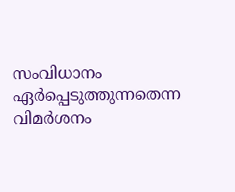സംവിധാനം ഏര്‍പ്പെടുത്തുന്നതെന്ന വിമര്‍ശനം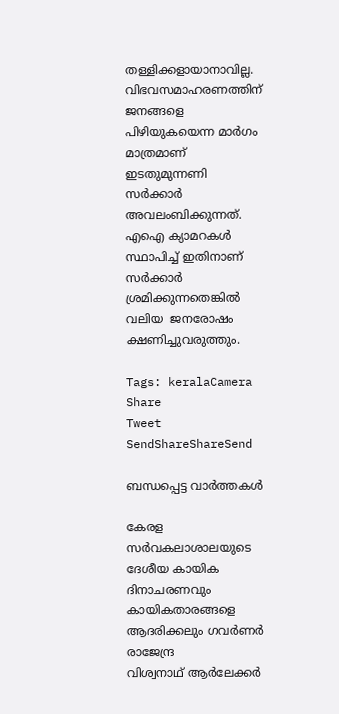തള്ളിക്കളായാനാവില്ല. വിഭവസമാഹരണത്തിന് ജനങ്ങളെ പിഴിയുകയെന്ന മാര്‍ഗം മാത്രമാണ് ഇടതുമുന്നണി സര്‍ക്കാര്‍ അവലംബിക്കുന്നത്. എഐ ക്യാമറകള്‍ സ്ഥാപിച്ച് ഇതിനാണ് സര്‍ക്കാര്‍ ശ്രമിക്കുന്നതെങ്കില്‍ വലിയ  ജനരോഷം ക്ഷണിച്ചുവരുത്തും.

Tags: keralaCamera
Share
Tweet
SendShareShareSend

ബന്ധപ്പെട്ട വാര്‍ത്തകള്‍

കേരള സര്‍വകലാശാലയുടെ ദേശീയ കായിക ദിനാചരണവും കായികതാരങ്ങളെ ആദരിക്കലും ഗവര്‍ണര്‍ രാജേന്ദ്ര
വിശ്വനാഥ് ആര്‍ലേക്കര്‍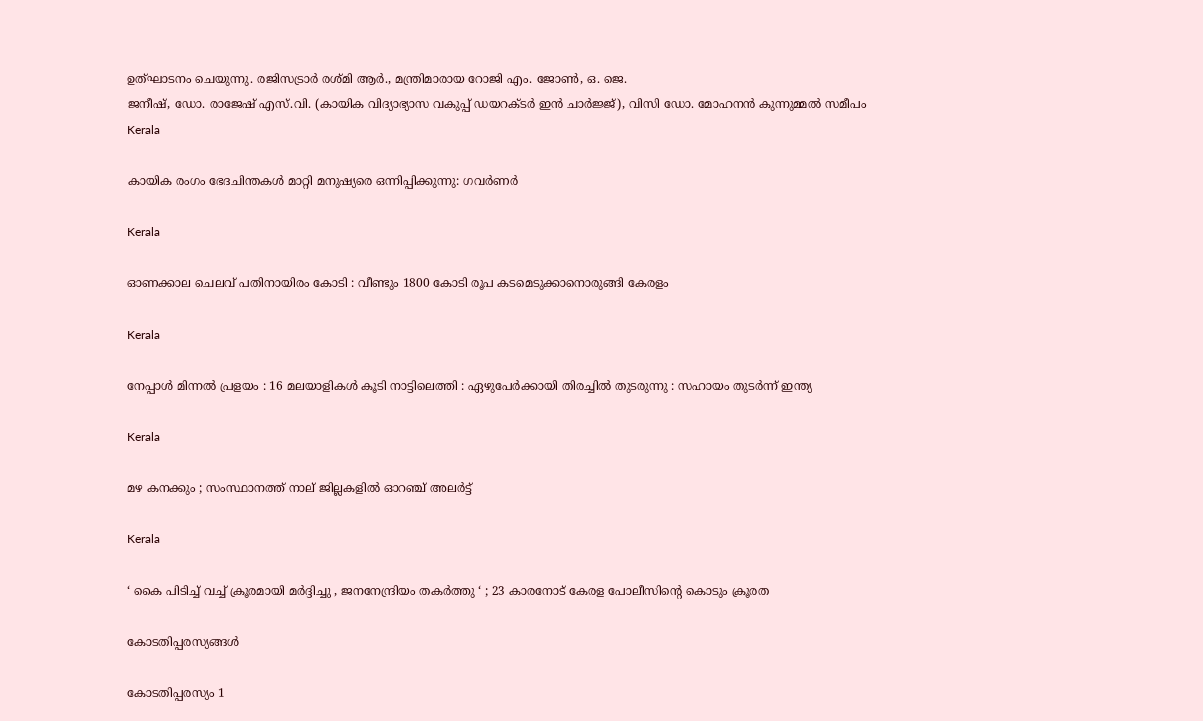ഉത്ഘാടനം ചെയുന്നു. രജിസട്രാര്‍ രശ്മി ആര്‍., മന്ത്രിമാരായ റോജി എം. ജോണ്‍, ഒ. ജെ.
ജനീഷ്, ഡോ. രാജേഷ് എസ്.വി. (കായിക വിദ്യാഭ്യാസ വകുപ്പ് ഡയറക്ടര്‍ ഇന്‍ ചാര്‍ജ്ജ്), വിസി ഡോ. മോഹനന്‍ കുന്നുമ്മല്‍ സമീപം
Kerala

കായിക രംഗം ഭേദചിന്തകള്‍ മാറ്റി മനുഷ്യരെ ഒന്നിപ്പിക്കുന്നു: ഗവര്‍ണര്‍

Kerala

ഓണക്കാല ചെലവ് പതിനായിരം കോടി : വീണ്ടും 1800 കോടി രൂപ കടമെടുക്കാനൊരുങ്ങി കേരളം

Kerala

നേപ്പാൾ മിന്നൽ പ്രളയം : 16 മലയാളികള്‍ കൂടി നാട്ടിലെത്തി : ഏഴുപേര്‍ക്കായി തിരച്ചില്‍ തുടരുന്നു : സഹായം തുടർന്ന് ഇന്ത്യ

Kerala

മഴ കനക്കും ; സംസ്ഥാനത്ത് നാല് ജില്ലകളില്‍ ഓറഞ്ച് അലര്‍ട്ട്

Kerala

‘ കൈ പിടിച്ച് വച്ച് ക്രൂരമായി മർദ്ദിച്ചു , ജനനേന്ദ്രിയം തകർത്തു ‘ ; 23 കാരനോട് കേരള പോലീസിന്റെ കൊടും ക്രൂരത

കോടതിപ്പരസ്യങ്ങള്‍

കോടതിപ്പരസ്യം 1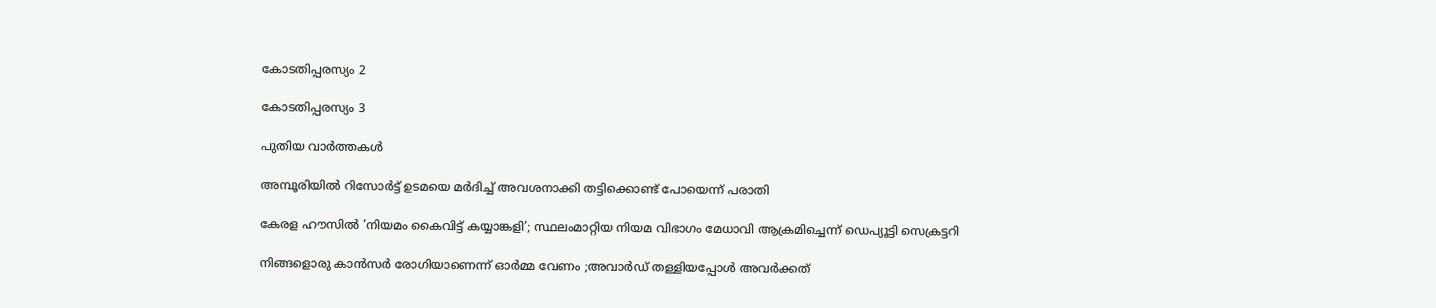കോടതിപ്പരസ്യം 2

കോടതിപ്പരസ്യം 3

പുതിയ വാര്‍ത്തകള്‍

അമ്പൂരിയില്‍ റിസോര്‍ട്ട് ഉടമയെ മര്‍ദിച്ച് അവശനാക്കി തട്ടിക്കൊണ്ട് പോയെന്ന് പരാതി

കേരള ഹൗസില്‍ ’നിയമം കൈവിട്ട് കയ്യാങ്കളി’; സ്ഥലംമാറ്റിയ നിയമ വിഭാഗം മേധാവി ആക്രമിച്ചെന്ന് ഡെപ്യൂട്ടി സെക്രട്ടറി

നിങ്ങളൊരു കാൻസർ രോഗിയാണെന്ന് ഓർമ്മ വേണം ;അവാർഡ് തള്ളിയപ്പോൾ അവർക്കത്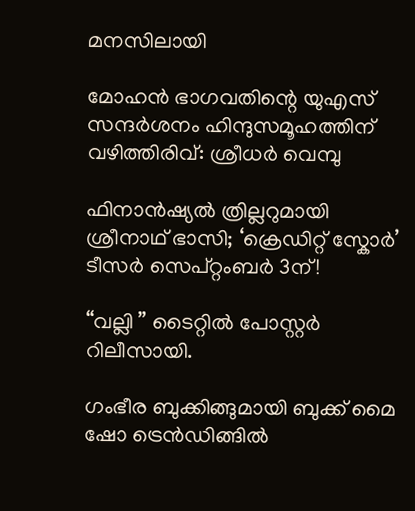മനസിലായി

മോഹന്‍ ഭാഗവതിന്റെ യുഎസ് സന്ദര്‍ശനം ഹിന്ദുസമൂഹത്തിന് വഴിത്തിരിവ്: ശ്രീധര്‍ വെമ്പു

ഫിനാൻഷ്യൽ ത്രില്ലറുമായി ശ്രീനാഥ് ഭാസി; ‘ക്രെഡിറ്റ് സ്കോർ’ ടീസർ സെപ്റ്റംബർ 3ന്!

“വല്ലി ” ടൈറ്റിൽ പോസ്റ്റർ റിലീസായി.

ഗംഭീര ബുക്കിങ്ങുമായി ബുക്ക് മൈ ഷോ ട്രെൻഡിങ്ങിൽ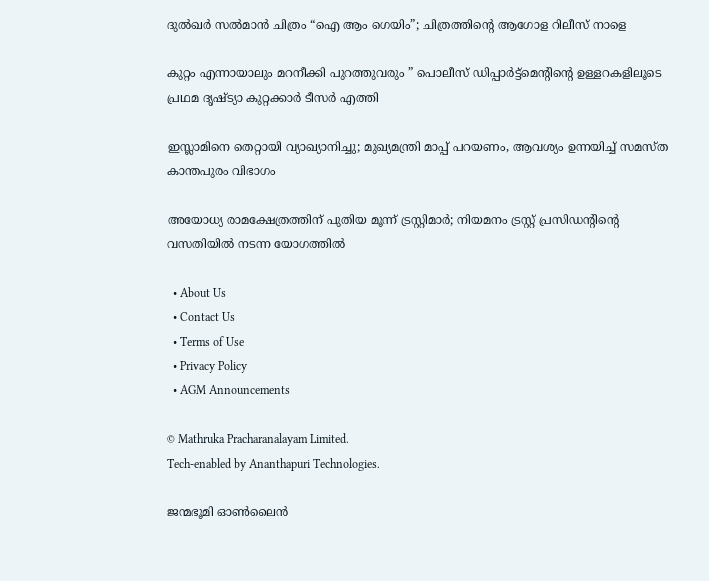ദുൽഖർ സൽമാൻ ചിത്രം “ഐ ആം ഗെയിം”; ചിത്രത്തിന്റെ ആഗോള റിലീസ് നാളെ

കുറ്റം എന്നായാലും മറനീക്കി പുറത്തുവരും ” പൊലീസ് ഡിപ്പാർട്ട്മെൻ്റിന്റെ ഉള്ളറകളിലൂടെ പ്രഥമ ദൃഷ്‌ട്യാ കുറ്റക്കാർ ടീസർ എത്തി

ഇസ്ലാമിനെ തെറ്റായി വ്യാഖ്യാനിച്ചു; മുഖ്യമന്ത്രി മാപ്പ് പറയണം, ആവശ്യം ഉന്നയിച്ച് സമസ്ത കാന്തപുരം വിഭാഗം

അയോധ്യ രാമക്ഷേത്രത്തിന് പുതിയ മൂന്ന് ട്രസ്റ്റിമാർ; നിയമനം ട്രസ്റ്റ് പ്രസിഡൻ്റിന്റെ വസതിയിൽ നടന്ന യോഗത്തിൽ

  • About Us
  • Contact Us
  • Terms of Use
  • Privacy Policy
  • AGM Announcements

© Mathruka Pracharanalayam Limited.
Tech-enabled by Ananthapuri Technologies.

ജന്മഭൂമി ഓണ്‍ലൈന്‍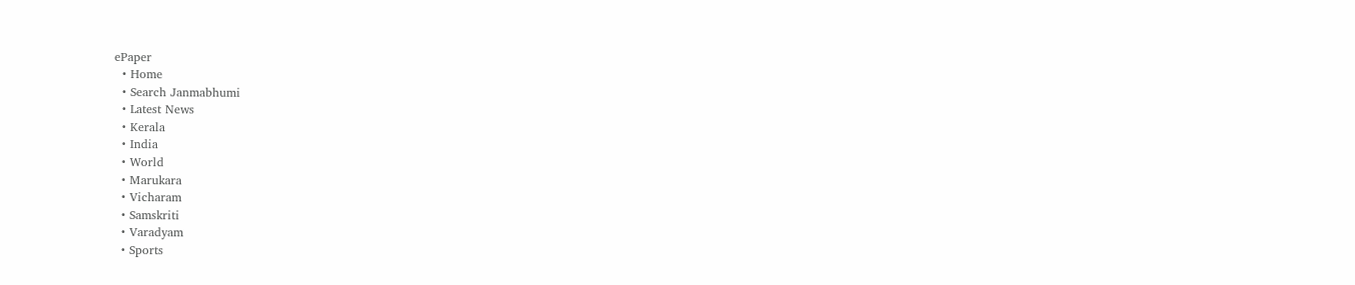ePaper
  • Home
  • Search Janmabhumi
  • Latest News
  • Kerala
  • India
  • World
  • Marukara
  • Vicharam
  • Samskriti
  • Varadyam
  • Sports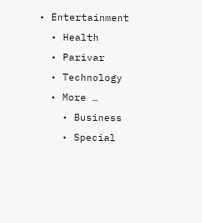• Entertainment
  • Health
  • Parivar
  • Technology
  • More …
    • Business
    • Special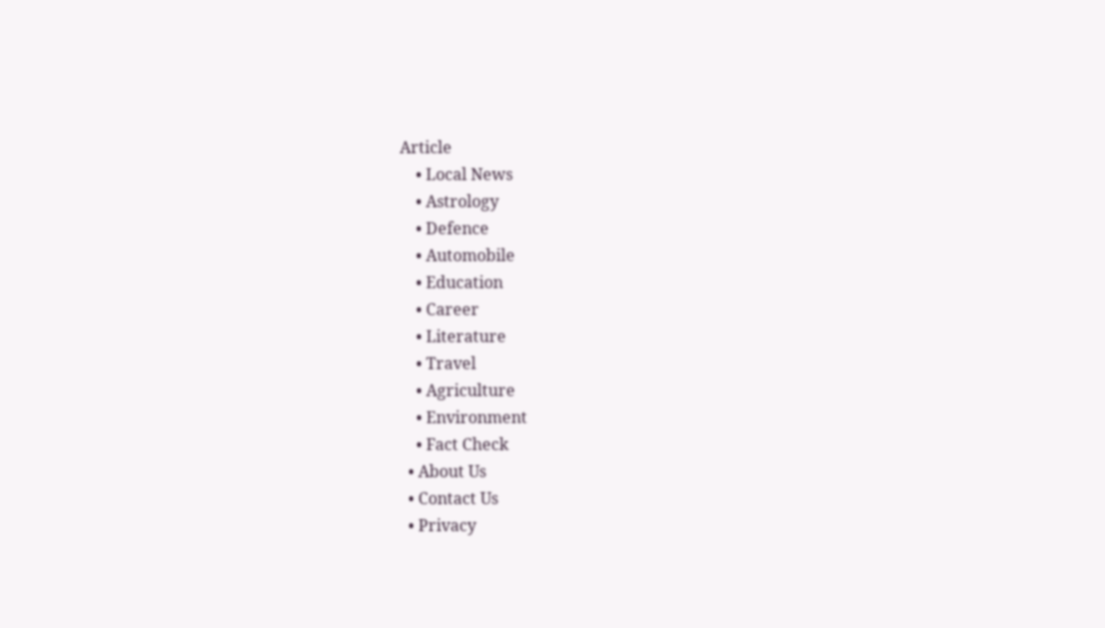Article
    • Local News
    • Astrology
    • Defence
    • Automobile
    • Education
    • Career
    • Literature
    • Travel
    • Agriculture
    • Environment
    • Fact Check
  • About Us
  • Contact Us
  • Privacy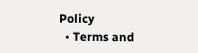Policy
  • Terms and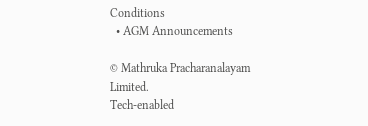Conditions
  • AGM Announcements

© Mathruka Pracharanalayam Limited.
Tech-enabled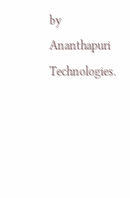by Ananthapuri Technologies.